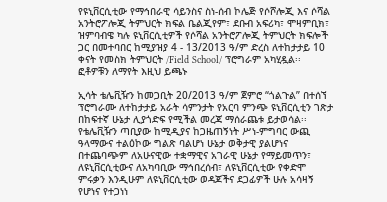የዩኒቨርሲቲው የማኅበራዊ ሳይንስና ስነ-ሰብ ኮሌጅ የሶሾሎጂ እና ሶሻል አንትሮፖሎጂ ትምህርት ክፍል ቤልጂየም፣ ደቡብ አፍሪካ፣ ሞዛምቢክ፣ ዝምባብዌ ካሉ ዩኒቨርሲቲዎች የሶሻል አንትሮፖሎጂ ትምህርት ክፍሎች ጋር በመተባበር ከሚያዝያ 4 - 13/2013 ዓ/ም ድረስ ለተከታታይ 10 ቀናት የመስክ ትምህርት /Field School/ ፕሮግራም አካሂዷል፡፡  ፎቶዎቹን ለማየት እዚህ ይጫኑ

ኢሳት ቴሌቪዥን ከመጋቢት 20/2013 ዓ/ም ጀምሮ “ጎልጉል” በተሰኘ ፕሮግራሙ ለተከታታይ አራት ሳምንታት የአርባ ምንጭ ዩኒቨርሲቲን ገጽታ በከፍተኛ ሁኔታ ሊያጎድፍ የሚችል መረጃ ማሰራጨቱ ይታወሳል፡፡ የቴሌቪዥን ጣቢያው ከሚዲያና ከጋዜጠኝነት ሥነ-ምግባር ውጪ ዓላማውና ተልዕኮው ግልጽ ባልሆነ ሁኔታ ወቅታዊ ያልሆነና በተጨባጭም ለአሁናዊው ተቋማዊና አገራዊ ሁኔታ የማይመጥን፣ ለዩኒቨርሲቲውና ለአካባቢው ማኅበረሰብ፣ ለዩኒቨርሲቲው የቀድሞ ምሩቃን እንዲሁም ለዩኒቨርሲቲው ወዳጆችና ደጋፊዎች ሁሉ አሳዛኝ የሆነና የተጋነነ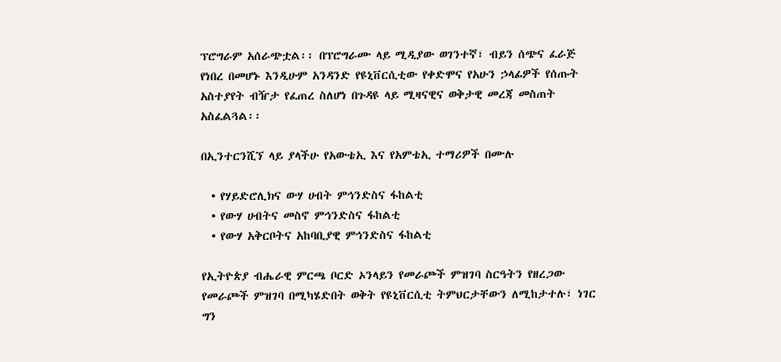ፕሮግራም አሰራጭቷል፡፡ በፕሮግራሙ ላይ ሚዲያው ወገንተኛ፣ ብይን ሰጭና ፈራጅ የነበረ በመሆኑ እንዲሁም አንዳንድ የዩኒቨርሲቲው የቀድሞና የአሁን ኃላፊዎች የሰጡት አስተያየት ብዥታ የፈጠረ ስለሆነ በጉዳዩ ላይ ሚዛናዊና ወቅታዊ መረጃ መስጠት አስፈልጓል፡፡

በኢንተርንሺኘ ላይ ያላችሁ የአውቴኢ እና የአምቴኢ ተማሪዎች በሙሉ

  • የሃይድሮሊክና ውሃ ሀብት ምኅንድስና ፋከልቲ
  • የውሃ ሀብትና መስኖ ምኅንድስና ፋከልቲ
  • የውሃ አቅርቦትና አከባቢያዊ ምኅንድስና ፋከልቲ

የኢትዮጵያ ብሔራዊ ምርጫ ቦርድ ኦንላይን የመራጮች ምዝገባ ስርዓትን የዘረጋው የመራጮች ምዝገባ በሚካሄድበት ወቅት የዩኒቨርሲቲ ትምህርታቸውን ለሚከታተሉ፣ ነገር ግን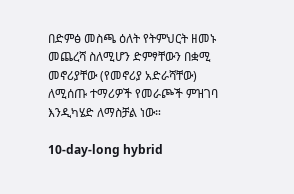በድምፅ መስጫ ዕለት የትምህርት ዘመኑ መጨረሻ ስለሚሆን ድምፃቸውን በቋሚ መኖሪያቸው (የመኖሪያ አድራሻቸው) ለሚሰጡ ተማሪዎች የመራጮች ምዝገባ እንዲካሄድ ለማስቻል ነው።

10-day-long hybrid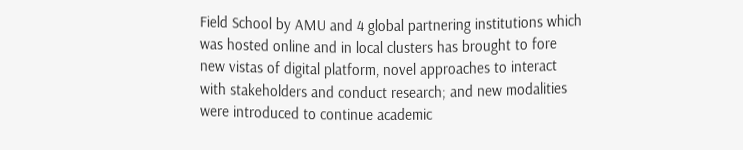Field School by AMU and 4 global partnering institutions which was hosted online and in local clusters has brought to fore new vistas of digital platform, novel approaches to interact with stakeholders and conduct research; and new modalities were introduced to continue academic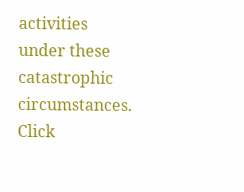activities under these catastrophic circumstances.  Click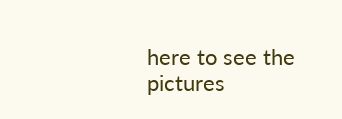here to see the pictures